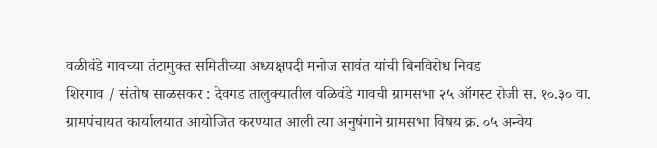वळीवंडे गावच्या तंटामुक्त समितीच्या अध्यक्षपदी मनोज सावंत यांची बिनविरोध निवड
शिरगाव / संतोष साळसकर : देवगड तालुक्यातील वळिवंडे गावची ग्रामसभा २५ ऑगस्ट रोजी स. १०.३० वा. ग्रामपंचायत कार्यालयात आयोजित करण्यात आली त्या अनुषंगाने ग्रामसभा विषय क्र. ०५ अन्वेय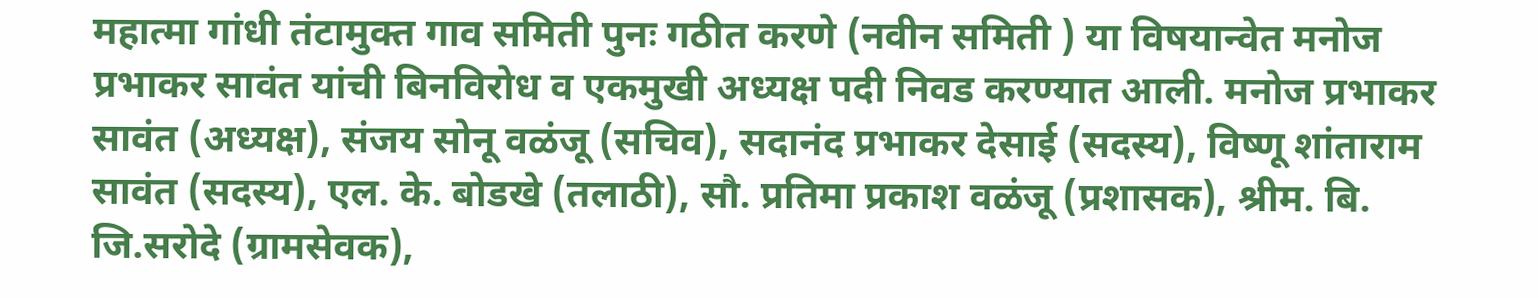महात्मा गांधी तंटामुक्त गाव समिती पुनः गठीत करणे (नवीन समिती ) या विषयान्वेत मनोज प्रभाकर सावंत यांची बिनविरोध व एकमुखी अध्यक्ष पदी निवड करण्यात आली. मनोज प्रभाकर सावंत (अध्यक्ष), संजय सोनू वळंजू (सचिव), सदानंद प्रभाकर देसाई (सदस्य), विष्णू शांताराम सावंत (सदस्य), एल. के. बोडखे (तलाठी), सौ. प्रतिमा प्रकाश वळंजू (प्रशासक), श्रीम. बि. जि.सरोदे (ग्रामसेवक),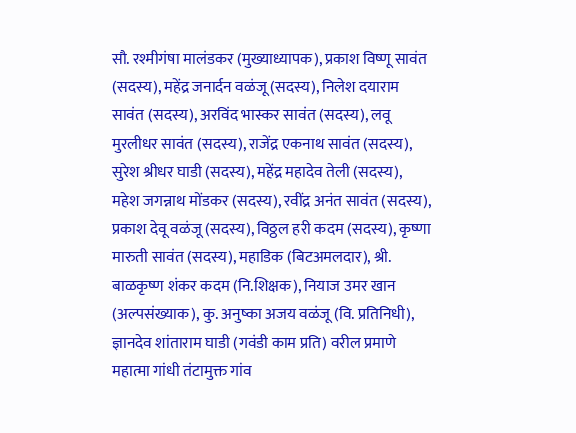सौ. रश्मीगंषा मालंडकर (मुख्याध्यापक), प्रकाश विष्णू सावंत (सदस्य), महेंद्र जनार्दन वळंजू (सदस्य), निलेश दयाराम सावंत (सदस्य), अरविंद भास्कर सावंत (सदस्य), लवू मुरलीधर सावंत (सदस्य), राजेंद्र एकनाथ सावंत (सदस्य), सुरेश श्रीधर घाडी (सदस्य), महेंद्र महादेव तेली (सदस्य), महेश जगन्नाथ मोंडकर (सदस्य), रवींद्र अनंत सावंत (सदस्य), प्रकाश देवू वळंजू (सदस्य), विठ्ठल हरी कदम (सदस्य), कृष्णा मारुती सावंत (सदस्य), महाडिक (बिटअमलदार), श्री. बाळकृष्ण शंकर कदम (नि.शिक्षक), नियाज उमर खान (अल्पसंख्याक), कु. अनुष्का अजय वळंजू (वि. प्रतिनिधी), ज्ञानदेव शांताराम घाडी (गवंडी काम प्रति) वरील प्रमाणे महात्मा गांधी तंटामुक्त गांव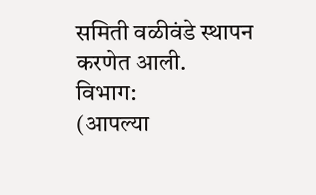समिती वळीवंडे स्थापन करणेत आली.
विभाग:
(आपल्या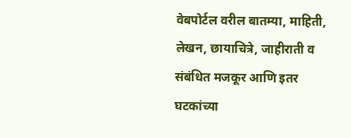वेबपोर्टल वरील बातम्या, माहिती, लेखन, छायाचित्रे, जाहीराती व संबंधित मजकूर आणि इतर घटकांच्या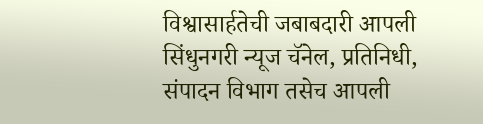विश्वासार्हतेची जबाबदारी आपली सिंधुनगरी न्यूज चॅनेल, प्रतिनिधी, संपादन विभाग तसेच आपली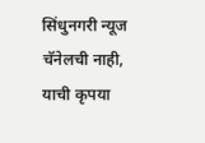सिंधुनगरी न्यूज चॅनेलची नाही, याची कृपया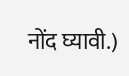नोंद घ्यावी.)